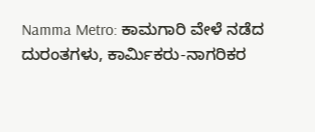Namma Metro: ಕಾಮಗಾರಿ ವೇಳೆ ನಡೆದ ದುರಂತಗಳು, ಕಾರ್ಮಿಕರು-ನಾಗರಿಕರ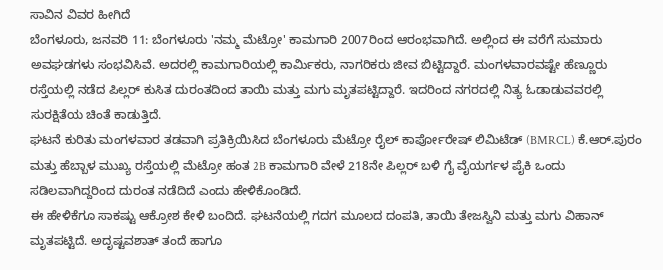ಸಾವಿನ ವಿವರ ಹೀಗಿದೆ
ಬೆಂಗಳೂರು, ಜನವರಿ 11: ಬೆಂಗಳೂರು 'ನಮ್ಮ ಮೆಟ್ರೋ' ಕಾಮಗಾರಿ 2007ರಿಂದ ಆರಂಭವಾಗಿದೆ. ಅಲ್ಲಿಂದ ಈ ವರೆಗೆ ಸುಮಾರು ಅವಘಡಗಳು ಸಂಭವಿಸಿವೆ. ಅದರಲ್ಲಿ ಕಾಮಗಾರಿಯಲ್ಲಿ ಕಾರ್ಮಿಕರು, ನಾಗರಿಕರು ಜೀವ ಬಿಟ್ಟಿದ್ದಾರೆ. ಮಂಗಳವಾರವಷ್ಟೇ ಹೆಣ್ಣೂರು ರಸ್ತೆಯಲ್ಲಿ ನಡೆದ ಪಿಲ್ಲರ್ ಕುಸಿತ ದುರಂತದಿಂದ ತಾಯಿ ಮತ್ತು ಮಗು ಮೃತಪಟ್ಟಿದ್ದಾರೆ. ಇದರಿಂದ ನಗರದಲ್ಲಿ ನಿತ್ಯ ಓಡಾಡುವವರಲ್ಲಿ ಸುರಕ್ಷಿತೆಯ ಚಿಂತೆ ಕಾಡುತ್ತಿದೆ.
ಘಟನೆ ಕುರಿತು ಮಂಗಳವಾರ ತಡವಾಗಿ ಪ್ರತಿಕ್ರಿಯಿಸಿದ ಬೆಂಗಳೂರು ಮೆಟ್ರೋ ರೈಲ್ ಕಾರ್ಪೋರೇಷ್ ಲಿಮಿಟೆಡ್ (BMRCL) ಕೆ.ಆರ್.ಪುರಂ ಮತ್ತು ಹೆಬ್ಬಾಳ ಮುಖ್ಯ ರಸ್ತೆಯಲ್ಲಿ ಮೆಟ್ರೋ ಹಂತ 2B ಕಾಮಗಾರಿ ವೇಳೆ 218ನೇ ಪಿಲ್ಲರ್ ಬಳಿ ಗೈ ವೈಯರ್ಗಳ ಪೈಕಿ ಒಂದು ಸಡಿಲವಾಗಿದ್ದರಿಂದ ದುರಂತ ನಡೆದಿದೆ ಎಂದು ಹೇಳಿಕೊಂಡಿದೆ.
ಈ ಹೇಳಿಕೆಗೂ ಸಾಕಷ್ಟು ಆಕ್ರೋಶ ಕೇಳಿ ಬಂದಿದೆ. ಘಟನೆಯಲ್ಲಿ ಗದಗ ಮೂಲದ ದಂಪತಿ, ತಾಯಿ ತೇಜಸ್ವಿನಿ ಮತ್ತು ಮಗು ವಿಹಾನ್ ಮೃತಪಟ್ಟಿದೆ. ಅದೃಷ್ಟವಶಾತ್ ತಂದೆ ಹಾಗೂ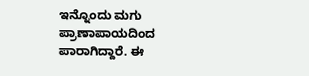ಇನ್ನೊಂದು ಮಗು ಪ್ರಾಣಾಪಾಯದಿಂದ ಪಾರಾಗಿದ್ದಾರೆ. ಈ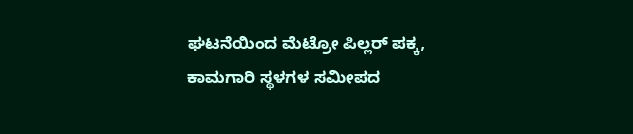ಘಟನೆಯಿಂದ ಮೆಟ್ರೋ ಪಿಲ್ಲರ್ ಪಕ್ಕ, ಕಾಮಗಾರಿ ಸ್ಥಳಗಳ ಸಮೀಪದ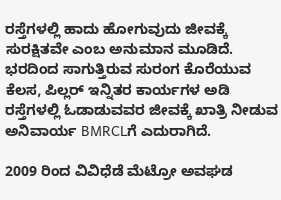ರಸ್ತೆಗಳಲ್ಲಿ ಹಾದು ಹೋಗುವುದು ಜೀವಕ್ಕೆ ಸುರಕ್ಷಿತವೇ ಎಂಬ ಅನುಮಾನ ಮೂಡಿದೆ. ಭರದಿಂದ ಸಾಗುತ್ತಿರುವ ಸುರಂಗ ಕೊರೆಯುವ ಕೆಲಸ, ಪಿಲ್ಲರ್ ಇನ್ನಿತರ ಕಾರ್ಯಗಳ ಅಡಿ ರಸ್ತೆಗಳಲ್ಲಿ ಓಡಾಡುವವರ ಜೀವಕ್ಕೆ ಖಾತ್ರಿ ನೀಡುವ ಅನಿವಾರ್ಯ BMRCLಗೆ ಎದುರಾಗಿದೆ.

2009 ರಿಂದ ವಿವಿಧೆಡೆ ಮೆಟ್ರೋ ಅವಘಡ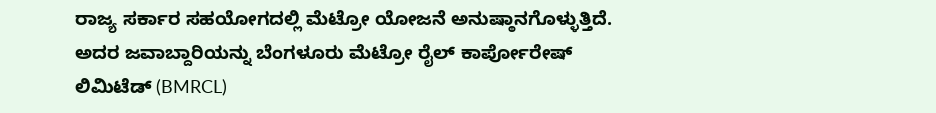ರಾಜ್ಯ ಸರ್ಕಾರ ಸಹಯೋಗದಲ್ಲಿ ಮೆಟ್ರೋ ಯೋಜನೆ ಅನುಷ್ಠಾನಗೊಳ್ಳುತ್ತಿದೆ. ಅದರ ಜವಾಬ್ದಾರಿಯನ್ನು ಬೆಂಗಳೂರು ಮೆಟ್ರೋ ರೈಲ್ ಕಾರ್ಪೋರೇಷ್ ಲಿಮಿಟೆಡ್ (BMRCL)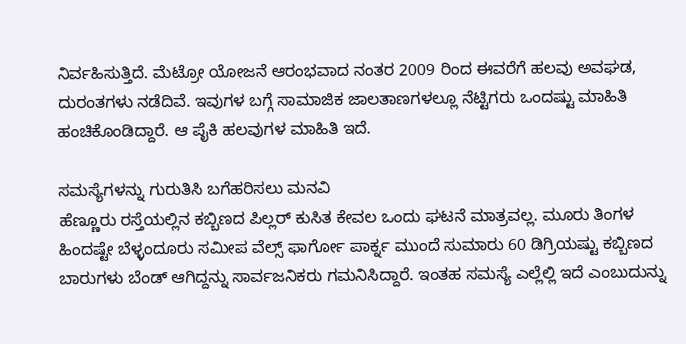ನಿರ್ವಹಿಸುತ್ತಿದೆ. ಮೆಟ್ರೋ ಯೋಜನೆ ಆರಂಭವಾದ ನಂತರ 2009 ರಿಂದ ಈವರೆಗೆ ಹಲವು ಅವಘಡ, ದುರಂತಗಳು ನಡೆದಿವೆ. ಇವುಗಳ ಬಗ್ಗೆ ಸಾಮಾಜಿಕ ಜಾಲತಾಣಗಳಲ್ಲೂ ನೆಟ್ಟಿಗರು ಒಂದಷ್ಟು ಮಾಹಿತಿ ಹಂಚಿಕೊಂಡಿದ್ದಾರೆ. ಆ ಪೈಕಿ ಹಲವುಗಳ ಮಾಹಿತಿ ಇದೆ.

ಸಮಸ್ಯೆಗಳನ್ನು ಗುರುತಿಸಿ ಬಗೆಹರಿಸಲು ಮನವಿ
ಹೆಣ್ಣೂರು ರಸ್ತೆಯಲ್ಲಿನ ಕಬ್ಬಿಣದ ಪಿಲ್ಲರ್ ಕುಸಿತ ಕೇವಲ ಒಂದು ಘಟನೆ ಮಾತ್ರವಲ್ಲ. ಮೂರು ತಿಂಗಳ ಹಿಂದಷ್ಟೇ ಬೆಳ್ಳಂದೂರು ಸಮೀಪ ವೆಲ್ಸ್ ಫಾರ್ಗೋ ಪಾರ್ಕ್ನ ಮುಂದೆ ಸುಮಾರು 60 ಡಿಗ್ರಿಯಷ್ಟು ಕಬ್ಬಿಣದ ಬಾರುಗಳು ಬೆಂಡ್ ಆಗಿದ್ದನ್ನು ಸಾರ್ವಜನಿಕರು ಗಮನಿಸಿದ್ದಾರೆ. ಇಂತಹ ಸಮಸ್ಯೆ ಎಲ್ಲೆಲ್ಲಿ ಇದೆ ಎಂಬುದುನ್ನು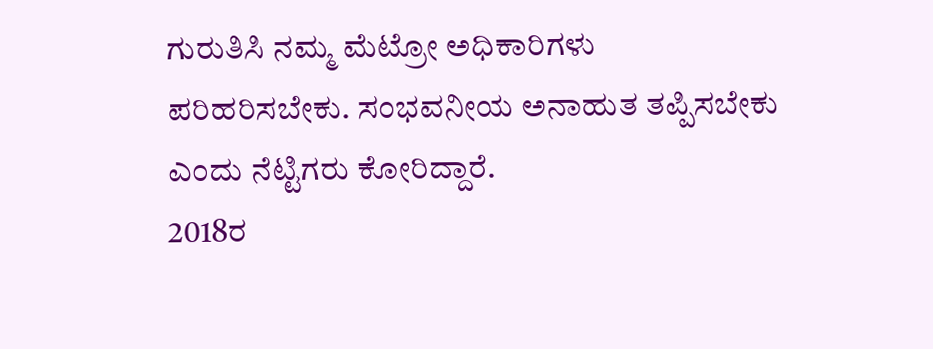ಗುರುತಿಸಿ ನಮ್ಮ ಮೆಟ್ರೋ ಅಧಿಕಾರಿಗಳು ಪರಿಹರಿಸಬೇಕು. ಸಂಭವನೀಯ ಅನಾಹುತ ತಪ್ಪಿಸಬೇಕು ಎಂದು ನೆಟ್ಟಿಗರು ಕೋರಿದ್ದಾರೆ.
2018ರ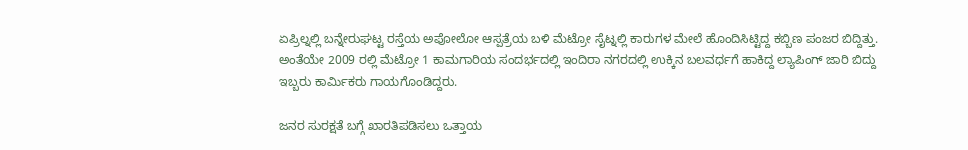ಏಪ್ರಿಲ್ನಲ್ಲಿ ಬನ್ನೇರುಘಟ್ಟ ರಸ್ತೆಯ ಅಪೋಲೋ ಆಸ್ಪತ್ರೆಯ ಬಳಿ ಮೆಟ್ರೋ ಸೈಟ್ನಲ್ಲಿ ಕಾರುಗಳ ಮೇಲೆ ಹೊಂದಿಸಿಟ್ಟಿದ್ದ ಕಬ್ಬಿಣ ಪಂಜರ ಬಿದ್ದಿತ್ತು. ಅಂತೆಯೇ 2009 ರಲ್ಲಿ ಮೆಟ್ರೋ 1 ಕಾಮಗಾರಿಯ ಸಂದರ್ಭದಲ್ಲಿ ಇಂದಿರಾ ನಗರದಲ್ಲಿ ಉಕ್ಕಿನ ಬಲವರ್ಧಗೆ ಹಾಕಿದ್ದ ಲ್ಯಾಪಿಂಗ್ ಜಾರಿ ಬಿದ್ದು ಇಬ್ಬರು ಕಾರ್ಮಿಕರು ಗಾಯಗೊಂಡಿದ್ದರು.

ಜನರ ಸುರಕ್ಷತೆ ಬಗ್ಗೆ ಖಾರತಿಪಡಿಸಲು ಒತ್ತಾಯ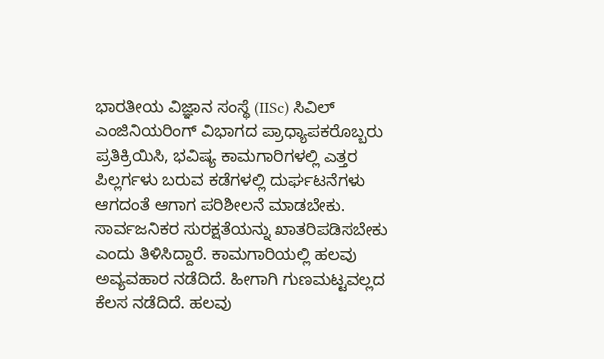ಭಾರತೀಯ ವಿಜ್ಞಾನ ಸಂಸ್ಥೆ (IISc) ಸಿವಿಲ್ ಎಂಜಿನಿಯರಿಂಗ್ ವಿಭಾಗದ ಪ್ರಾಧ್ಯಾಪಕರೊಬ್ಬರು ಪ್ರತಿಕ್ರಿಯಿಸಿ, ಭವಿಷ್ಯ ಕಾಮಗಾರಿಗಳಲ್ಲಿ ಎತ್ತರ ಪಿಲ್ಲರ್ಗಳು ಬರುವ ಕಡೆಗಳಲ್ಲಿ ದುರ್ಘಟನೆಗಳು ಆಗದಂತೆ ಆಗಾಗ ಪರಿಶೀಲನೆ ಮಾಡಬೇಕು. ಸಾರ್ವಜನಿಕರ ಸುರಕ್ಷತೆಯನ್ನು ಖಾತರಿಪಡಿಸಬೇಕು ಎಂದು ತಿಳಿಸಿದ್ದಾರೆ. ಕಾಮಗಾರಿಯಲ್ಲಿ ಹಲವು ಅವ್ಯವಹಾರ ನಡೆದಿದೆ. ಹೀಗಾಗಿ ಗುಣಮಟ್ಟವಲ್ಲದ ಕೆಲಸ ನಡೆದಿದೆ. ಹಲವು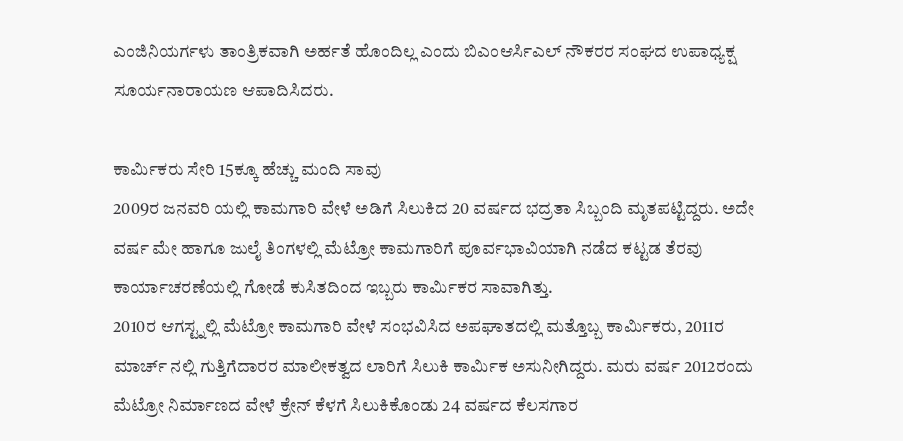ಎಂಜಿನಿಯರ್ಗಳು ತಾಂತ್ರಿಕವಾಗಿ ಅರ್ಹತೆ ಹೊಂದಿಲ್ಲ ಎಂದು ಬಿಎಂಆರ್ಸಿಎಲ್ ನೌಕರರ ಸಂಘದ ಉಪಾಧ್ಯಕ್ಷ ಸೂರ್ಯನಾರಾಯಣ ಆಪಾದಿಸಿದರು.

ಕಾರ್ಮಿಕರು ಸೇರಿ 15ಕ್ಕೂ ಹೆಚ್ಚು ಮಂದಿ ಸಾವು
2009ರ ಜನವರಿ ಯಲ್ಲಿ ಕಾಮಗಾರಿ ವೇಳೆ ಅಡಿಗೆ ಸಿಲುಕಿದ 20 ವರ್ಷದ ಭದ್ರತಾ ಸಿಬ್ಬಂದಿ ಮೃತಪಟ್ಟಿದ್ದರು. ಅದೇ ವರ್ಷ ಮೇ ಹಾಗೂ ಜುಲೈ ತಿಂಗಳಲ್ಲಿ ಮೆಟ್ರೋ ಕಾಮಗಾರಿಗೆ ಪೂರ್ವಭಾವಿಯಾಗಿ ನಡೆದ ಕಟ್ಟಡ ತೆರವು ಕಾರ್ಯಾಚರಣೆಯಲ್ಲಿ ಗೋಡೆ ಕುಸಿತದಿಂದ ಇಬ್ಬರು ಕಾರ್ಮಿಕರ ಸಾವಾಗಿತ್ತು.
2010ರ ಆಗಸ್ಟ್ನಲ್ಲಿ ಮೆಟ್ರೋ ಕಾಮಗಾರಿ ವೇಳೆ ಸಂಭವಿಸಿದ ಅಪಘಾತದಲ್ಲಿ ಮತ್ತೊಬ್ಬ ಕಾರ್ಮಿಕರು, 2011ರ ಮಾರ್ಚ್ ನಲ್ಲಿ ಗುತ್ತಿಗೆದಾರರ ಮಾಲೀಕತ್ವದ ಲಾರಿಗೆ ಸಿಲುಕಿ ಕಾರ್ಮಿಕ ಅಸುನೀಗಿದ್ದರು. ಮರು ವರ್ಷ 2012ರಂದು ಮೆಟ್ರೋ ನಿರ್ಮಾಣದ ವೇಳೆ ಕ್ರೇನ್ ಕೆಳಗೆ ಸಿಲುಕಿಕೊಂಡು 24 ವರ್ಷದ ಕೆಲಸಗಾರ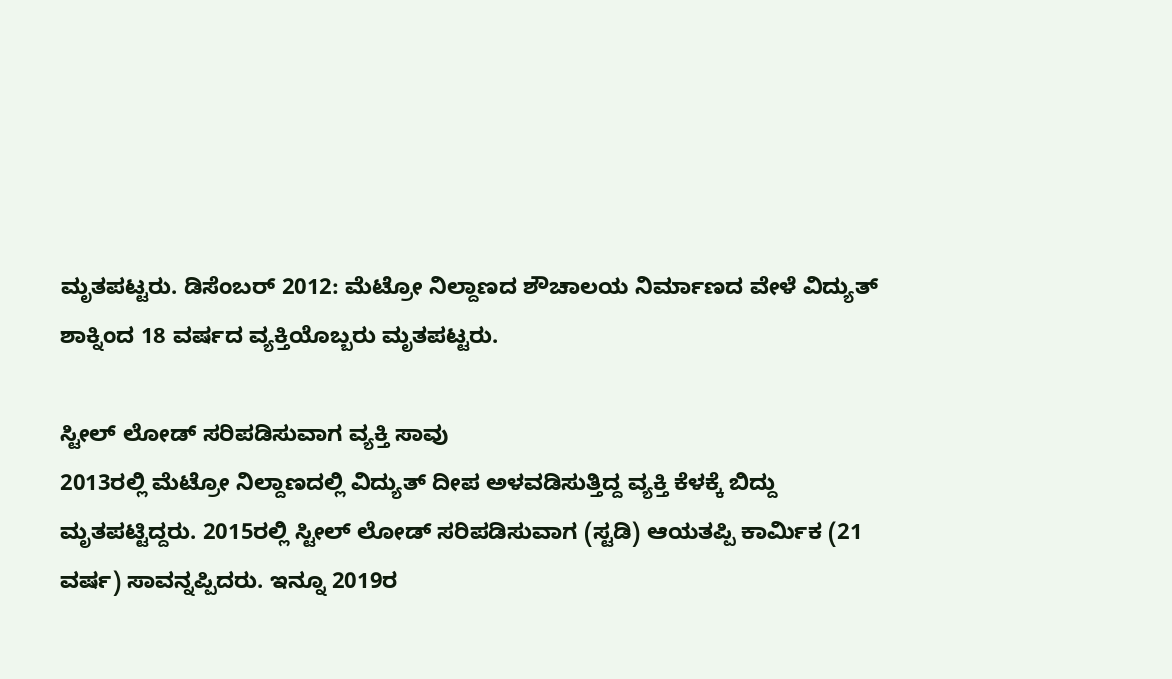ಮೃತಪಟ್ಟರು. ಡಿಸೆಂಬರ್ 2012: ಮೆಟ್ರೋ ನಿಲ್ದಾಣದ ಶೌಚಾಲಯ ನಿರ್ಮಾಣದ ವೇಳೆ ವಿದ್ಯುತ್ ಶಾಕ್ನಿಂದ 18 ವರ್ಷದ ವ್ಯಕ್ತಿಯೊಬ್ಬರು ಮೃತಪಟ್ಟರು.

ಸ್ಟೀಲ್ ಲೋಡ್ ಸರಿಪಡಿಸುವಾಗ ವ್ಯಕ್ತಿ ಸಾವು
2013ರಲ್ಲಿ ಮೆಟ್ರೋ ನಿಲ್ದಾಣದಲ್ಲಿ ವಿದ್ಯುತ್ ದೀಪ ಅಳವಡಿಸುತ್ತಿದ್ದ ವ್ಯಕ್ತಿ ಕೆಳಕ್ಕೆ ಬಿದ್ದು ಮೃತಪಟ್ಟಿದ್ದರು. 2015ರಲ್ಲಿ ಸ್ಟೀಲ್ ಲೋಡ್ ಸರಿಪಡಿಸುವಾಗ (ಸ್ಟಡಿ) ಆಯತಪ್ಪಿ ಕಾರ್ಮಿಕ (21 ವರ್ಷ) ಸಾವನ್ನಪ್ಪಿದರು. ಇನ್ನೂ 2019ರ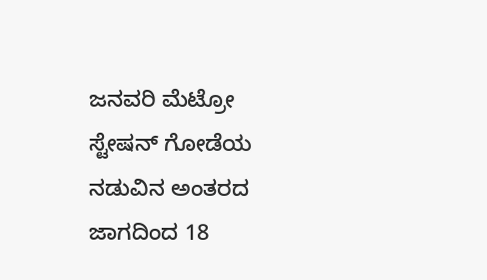ಜನವರಿ ಮೆಟ್ರೋ ಸ್ಟೇಷನ್ ಗೋಡೆಯ ನಡುವಿನ ಅಂತರದ ಜಾಗದಿಂದ 18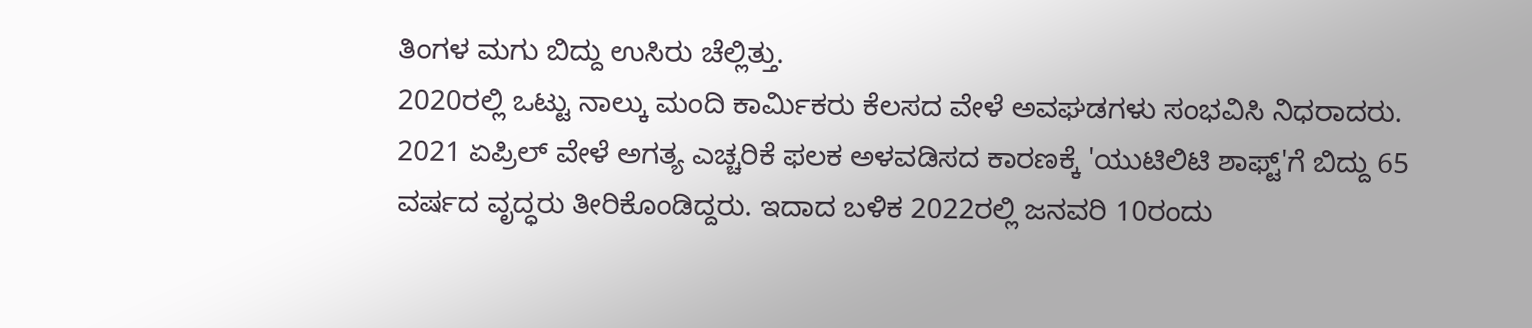ತಿಂಗಳ ಮಗು ಬಿದ್ದು ಉಸಿರು ಚೆಲ್ಲಿತ್ತು.
2020ರಲ್ಲಿ ಒಟ್ಟು ನಾಲ್ಕು ಮಂದಿ ಕಾರ್ಮಿಕರು ಕೆಲಸದ ವೇಳೆ ಅವಘಡಗಳು ಸಂಭವಿಸಿ ನಿಧರಾದರು.
2021 ಏಪ್ರಿಲ್ ವೇಳೆ ಅಗತ್ಯ ಎಚ್ಚರಿಕೆ ಫಲಕ ಅಳವಡಿಸದ ಕಾರಣಕ್ಕೆ 'ಯುಟಿಲಿಟಿ ಶಾಫ್ಟ್'ಗೆ ಬಿದ್ದು 65 ವರ್ಷದ ವೃದ್ಧರು ತೀರಿಕೊಂಡಿದ್ದರು. ಇದಾದ ಬಳಿಕ 2022ರಲ್ಲಿ ಜನವರಿ 10ರಂದು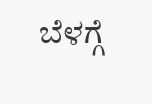ಬೆಳಗ್ಗೆ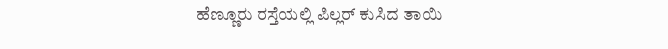ಹೆಣ್ಣೂರು ರಸ್ತೆಯಲ್ಲಿ ಪಿಲ್ಲರ್ ಕುಸಿದ ತಾಯಿ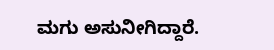ಮಗು ಅಸುನೀಗಿದ್ದಾರೆ.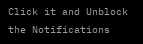Click it and Unblock the Notifications